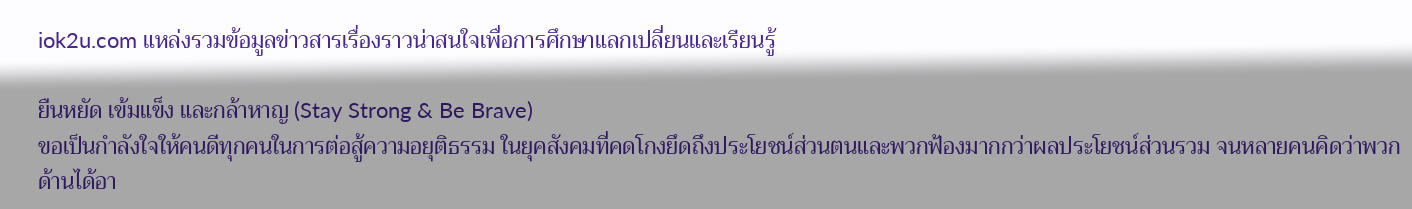iok2u.com แหล่งรวมข้อมูลข่าวสารเรื่องราวน่าสนใจเพื่อการศึกษาแลกเปลี่ยนและเรียนรู้

ยืนหยัด เข้มแข็ง และกล้าหาญ (Stay Strong & Be Brave)
ขอเป็นกำลังใจให้คนดีทุกคนในการต่อสู้ความอยุติธรรม ในยุคสังคมที่คดโกงยึดถึงประโยชน์ส่วนตนและพวกฟ้องมากกว่าผลประโยชน์ส่วนรวม จนหลายคนคิดว่าพวกด้านได้อา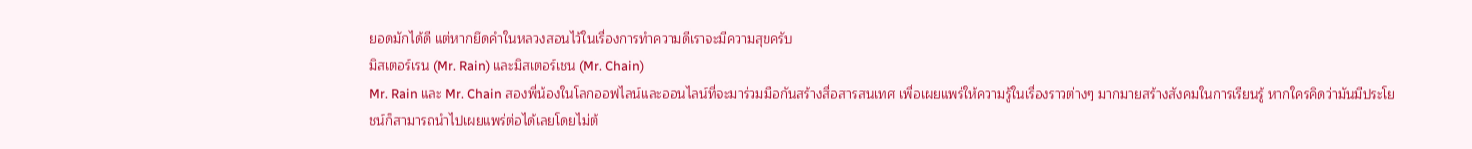ยอดมักได้ดี แต่หากยึดคำในหลวงสอนไว้ในเรื่องการทำความดีเราจะมีความสุขครับ
มิสเตอร์เรน (Mr. Rain) และมิสเตอร์เชน (Mr. Chain)
Mr. Rain และ Mr. Chain สองพี่น้องในโลกออฟไลน์และออนไลน์ที่จะมาร่วมมือกันสร้างสื่อสารสนเทศ เพื่อเผยแพร่ให้ความรู้ในเรื่องราวต่างๆ มากมายสร้างสังคมในการเรียนรู้ หากใครคิดว่ามันมีประโยชน์ก็สามารถนำไปเผยแพร่ต่อได้เลยโดยไม่ต้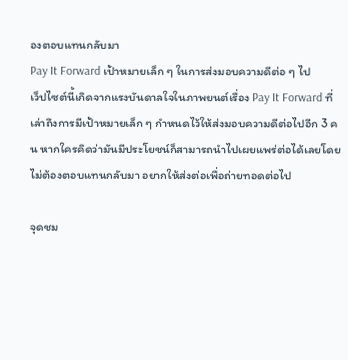องตอบแทนกลับมา
Pay It Forward เป้าหมายเล็ก ๆ ในการส่งมอบความดีต่อ ๆ ไป
เว็ปไซต์นี้เกิดจากแรงบันดาลใจในภาพยนต์เรื่อง Pay It Forward ที่เล่าถึงการมีเป้าหมายเล็ก ๆ กำหนดไว้ให้ส่งมอบความดีต่อไปอีก 3 คน หากใครคิดว่ามันมีประโยชน์ก็สามารถนำไปเผยแพร่ต่อได้เลยโดยไม่ต้องตอบแทนกลับมา อยากให้ส่งต่อเพื่อถ่ายทอดต่อไป

จุดชม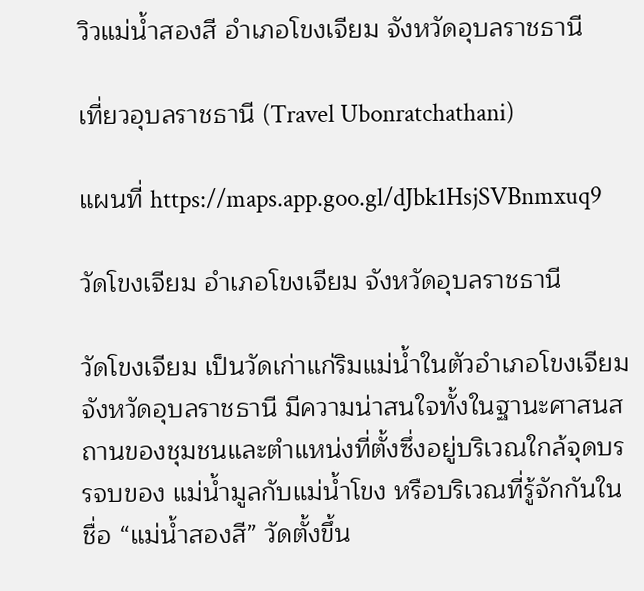วิวแม่น้ำสองสี อำเภอโขงเจียม จังหวัดอุบลราชธานี

เที่ยวอุบลราชธานี (Travel Ubonratchathani)

แผนที่ https://maps.app.goo.gl/dJbk1HsjSVBnmxuq9

วัดโขงเจียม อำเภอโขงเจียม จังหวัดอุบลราชธานี

วัดโขงเจียม เป็นวัดเก่าแก่ริมแม่น้ำในตัวอำเภอโขงเจียม จังหวัดอุบลราชธานี มีความน่าสนใจทั้งในฐานะศาสนสถานของชุมชนและตำแหน่งที่ตั้งซึ่งอยู่บริเวณใกล้จุดบรรจบของ แม่น้ำมูลกับแม่น้ำโขง หรือบริเวณที่รู้จักกันในชื่อ “แม่น้ำสองสี” วัดตั้งขึ้น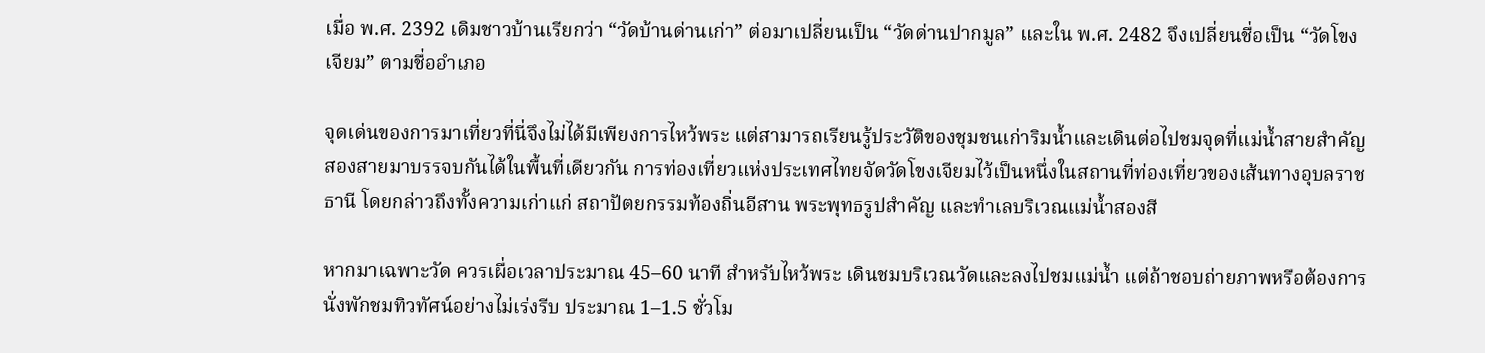เมื่อ พ.ศ. 2392 เดิมชาวบ้านเรียกว่า “วัดบ้านด่านเก่า” ต่อมาเปลี่ยนเป็น “วัดด่านปากมูล” และใน พ.ศ. 2482 จึงเปลี่ยนชื่อเป็น “วัดโขงเจียม” ตามชื่ออำเภอ

จุดเด่นของการมาเที่ยวที่นี่จึงไม่ได้มีเพียงการไหว้พระ แต่สามารถเรียนรู้ประวัติของชุมชนเก่าริมน้ำและเดินต่อไปชมจุดที่แม่น้ำสายสำคัญสองสายมาบรรจบกันได้ในพื้นที่เดียวกัน การท่องเที่ยวแห่งประเทศไทยจัดวัดโขงเจียมไว้เป็นหนึ่งในสถานที่ท่องเที่ยวของเส้นทางอุบลราชธานี โดยกล่าวถึงทั้งความเก่าแก่ สถาปัตยกรรมท้องถิ่นอีสาน พระพุทธรูปสำคัญ และทำเลบริเวณแม่น้ำสองสี

หากมาเฉพาะวัด ควรเผื่อเวลาประมาณ 45–60 นาที สำหรับไหว้พระ เดินชมบริเวณวัดและลงไปชมแม่น้ำ แต่ถ้าชอบถ่ายภาพหรือต้องการนั่งพักชมทิวทัศน์อย่างไม่เร่งรีบ ประมาณ 1–1.5 ชั่วโม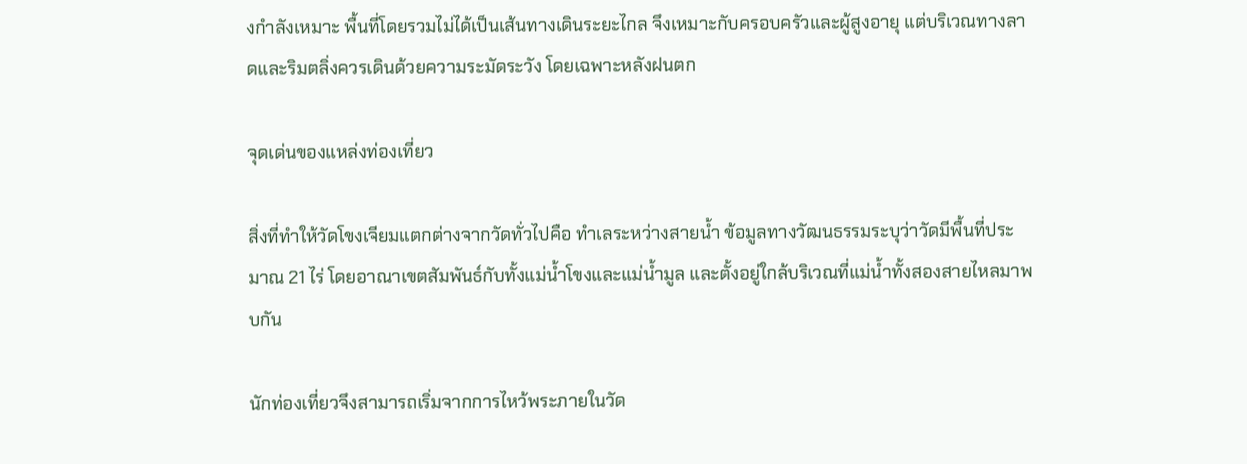งกำลังเหมาะ พื้นที่โดยรวมไม่ได้เป็นเส้นทางเดินระยะไกล จึงเหมาะกับครอบครัวและผู้สูงอายุ แต่บริเวณทางลาดและริมตลิ่งควรเดินด้วยความระมัดระวัง โดยเฉพาะหลังฝนตก

จุดเด่นของแหล่งท่องเที่ยว

สิ่งที่ทำให้วัดโขงเจียมแตกต่างจากวัดทั่วไปคือ ทำเลระหว่างสายน้ำ ข้อมูลทางวัฒนธรรมระบุว่าวัดมีพื้นที่ประมาณ 21 ไร่ โดยอาณาเขตสัมพันธ์กับทั้งแม่น้ำโขงและแม่น้ำมูล และตั้งอยู่ใกล้บริเวณที่แม่น้ำทั้งสองสายไหลมาพบกัน

นักท่องเที่ยวจึงสามารถเริ่มจากการไหว้พระภายในวัด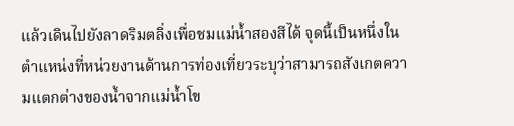แล้วเดินไปยังลาดริมตลิ่งเพื่อชมแม่น้ำสองสีได้ จุดนี้เป็นหนึ่งในตำแหน่งที่หน่วยงานด้านการท่องเที่ยวระบุว่าสามารถสังเกตความแตกต่างของน้ำจากแม่น้ำโข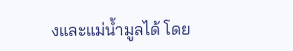งและแม่น้ำมูลได้ โดย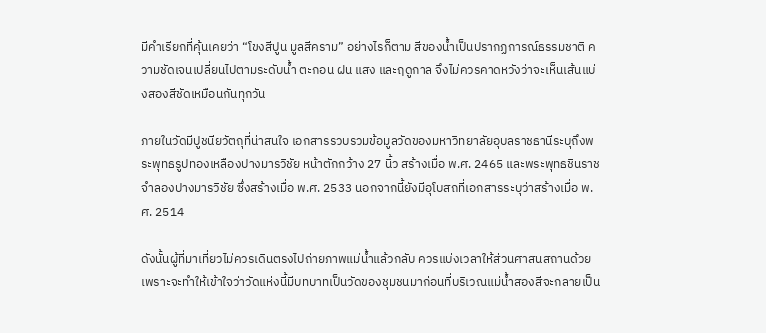มีคำเรียกที่คุ้นเคยว่า “โขงสีปูน มูลสีคราม” อย่างไรก็ตาม สีของน้ำเป็นปรากฏการณ์ธรรมชาติ ความชัดเจนเปลี่ยนไปตามระดับน้ำ ตะกอน ฝน แสง และฤดูกาล จึงไม่ควรคาดหวังว่าจะเห็นเส้นแบ่งสองสีชัดเหมือนกันทุกวัน

ภายในวัดมีปูชนียวัตถุที่น่าสนใจ เอกสารรวบรวมข้อมูลวัดของมหาวิทยาลัยอุบลราชธานีระบุถึงพระพุทธรูปทองเหลืองปางมารวิชัย หน้าตักกว้าง 27 นิ้ว สร้างเมื่อ พ.ศ. 2465 และพระพุทธชินราชจำลองปางมารวิชัย ซึ่งสร้างเมื่อ พ.ศ. 2533 นอกจากนี้ยังมีอุโบสถที่เอกสารระบุว่าสร้างเมื่อ พ.ศ. 2514

ดังนั้นผู้ที่มาเที่ยวไม่ควรเดินตรงไปถ่ายภาพแม่น้ำแล้วกลับ ควรแบ่งเวลาให้ส่วนศาสนสถานด้วย เพราะจะทำให้เข้าใจว่าวัดแห่งนี้มีบทบาทเป็นวัดของชุมชนมาก่อนที่บริเวณแม่น้ำสองสีจะกลายเป็น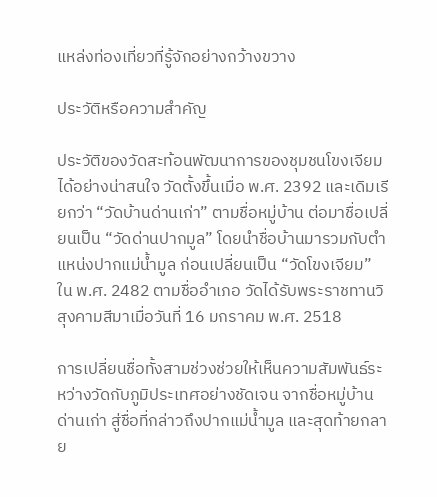แหล่งท่องเที่ยวที่รู้จักอย่างกว้างขวาง

ประวัติหรือความสำคัญ

ประวัติของวัดสะท้อนพัฒนาการของชุมชนโขงเจียมได้อย่างน่าสนใจ วัดตั้งขึ้นเมื่อ พ.ศ. 2392 และเดิมเรียกว่า “วัดบ้านด่านเก่า” ตามชื่อหมู่บ้าน ต่อมาชื่อเปลี่ยนเป็น “วัดด่านปากมูล” โดยนำชื่อบ้านมารวมกับตำแหน่งปากแม่น้ำมูล ก่อนเปลี่ยนเป็น “วัดโขงเจียม” ใน พ.ศ. 2482 ตามชื่ออำเภอ วัดได้รับพระราชทานวิสุงคามสีมาเมื่อวันที่ 16 มกราคม พ.ศ. 2518

การเปลี่ยนชื่อทั้งสามช่วงช่วยให้เห็นความสัมพันธ์ระหว่างวัดกับภูมิประเทศอย่างชัดเจน จากชื่อหมู่บ้านด่านเก่า สู่ชื่อที่กล่าวถึงปากแม่น้ำมูล และสุดท้ายกลาย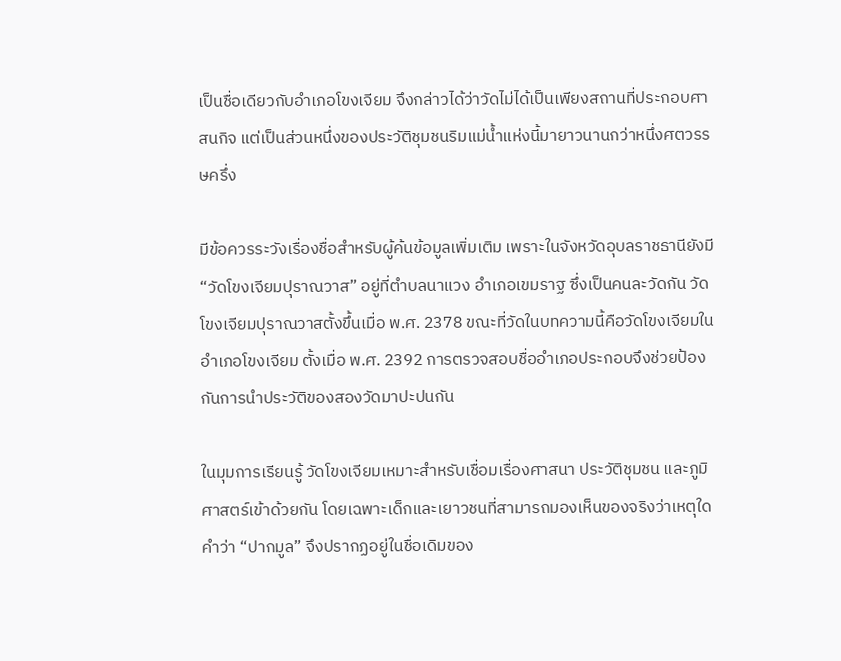เป็นชื่อเดียวกับอำเภอโขงเจียม จึงกล่าวได้ว่าวัดไม่ได้เป็นเพียงสถานที่ประกอบศาสนกิจ แต่เป็นส่วนหนึ่งของประวัติชุมชนริมแม่น้ำแห่งนี้มายาวนานกว่าหนึ่งศตวรรษครึ่ง

มีข้อควรระวังเรื่องชื่อสำหรับผู้ค้นข้อมูลเพิ่มเติม เพราะในจังหวัดอุบลราชธานียังมี “วัดโขงเจียมปุราณวาส” อยู่ที่ตำบลนาแวง อำเภอเขมราฐ ซึ่งเป็นคนละวัดกัน วัดโขงเจียมปุราณวาสตั้งขึ้นเมื่อ พ.ศ. 2378 ขณะที่วัดในบทความนี้คือวัดโขงเจียมในอำเภอโขงเจียม ตั้งเมื่อ พ.ศ. 2392 การตรวจสอบชื่ออำเภอประกอบจึงช่วยป้องกันการนำประวัติของสองวัดมาปะปนกัน

ในมุมการเรียนรู้ วัดโขงเจียมเหมาะสำหรับเชื่อมเรื่องศาสนา ประวัติชุมชน และภูมิศาสตร์เข้าด้วยกัน โดยเฉพาะเด็กและเยาวชนที่สามารถมองเห็นของจริงว่าเหตุใดคำว่า “ปากมูล” จึงปรากฏอยู่ในชื่อเดิมของ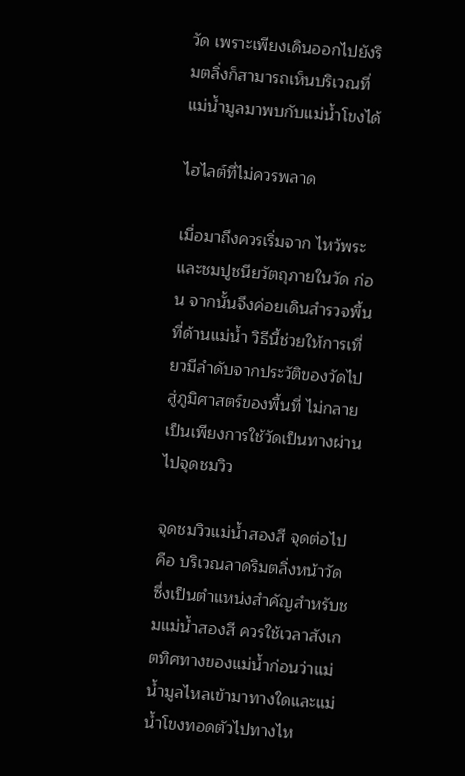วัด เพราะเพียงเดินออกไปยังริมตลิ่งก็สามารถเห็นบริเวณที่แม่น้ำมูลมาพบกับแม่น้ำโขงได้

ไฮไลต์ที่ไม่ควรพลาด

เมื่อมาถึงควรเริ่มจาก ไหว้พระและชมปูชนียวัตถุภายในวัด ก่อน จากนั้นจึงค่อยเดินสำรวจพื้นที่ด้านแม่น้ำ วิธีนี้ช่วยให้การเที่ยวมีลำดับจากประวัติของวัดไปสู่ภูมิศาสตร์ของพื้นที่ ไม่กลายเป็นเพียงการใช้วัดเป็นทางผ่านไปจุดชมวิว

จุดชมวิวแม่น้ำสองสี จุดต่อไปคือ บริเวณลาดริมตลิ่งหน้าวัด ซึ่งเป็นตำแหน่งสำคัญสำหรับชมแม่น้ำสองสี ควรใช้เวลาสังเกตทิศทางของแม่น้ำก่อนว่าแม่น้ำมูลไหลเข้ามาทางใดและแม่น้ำโขงทอดตัวไปทางไห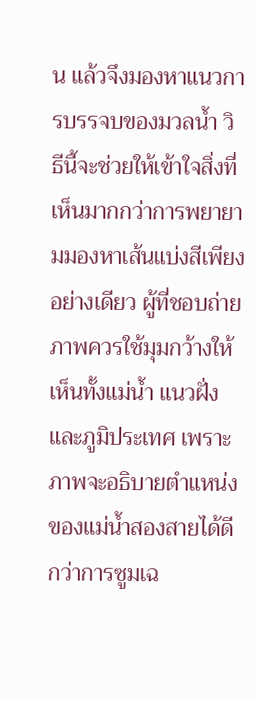น แล้วจึงมองหาแนวการบรรจบของมวลน้ำ วิธีนี้จะช่วยให้เข้าใจสิ่งที่เห็นมากกว่าการพยายามมองหาเส้นแบ่งสีเพียงอย่างเดียว ผู้ที่ชอบถ่ายภาพควรใช้มุมกว้างให้เห็นทั้งแม่น้ำ แนวฝั่ง และภูมิประเทศ เพราะภาพจะอธิบายตำแหน่งของแม่น้ำสองสายได้ดีกว่าการซูมเฉ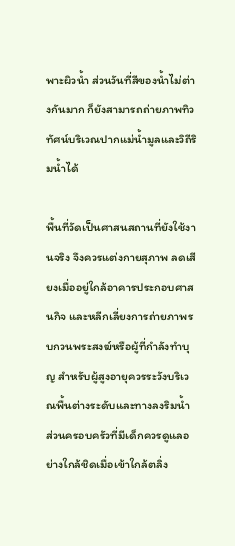พาะผิวน้ำ ส่วนวันที่สีของน้ำไม่ต่างกันมาก ก็ยังสามารถถ่ายภาพทิวทัศน์บริเวณปากแม่น้ำมูลและวิถีริมน้ำได้

พื้นที่วัดเป็นศาสนสถานที่ยังใช้งานจริง จึงควรแต่งกายสุภาพ ลดเสียงเมื่ออยู่ใกล้อาคารประกอบศาสนกิจ และหลีกเลี่ยงการถ่ายภาพรบกวนพระสงฆ์หรือผู้ที่กำลังทำบุญ สำหรับผู้สูงอายุควรระวังบริเวณพื้นต่างระดับและทางลงริมน้ำ ส่วนครอบครัวที่มีเด็กควรดูแลอย่างใกล้ชิดเมื่อเข้าใกล้ตลิ่ง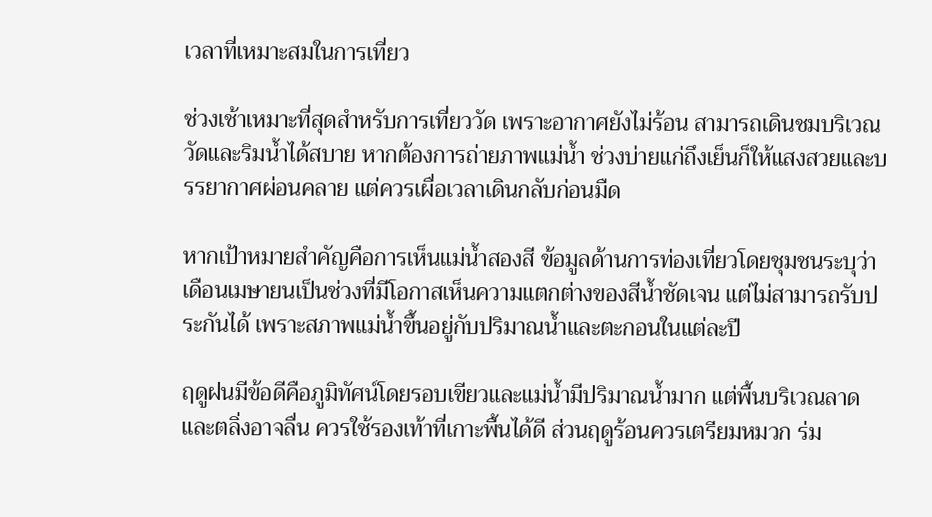เวลาที่เหมาะสมในการเที่ยว

ช่วงเช้าเหมาะที่สุดสำหรับการเที่ยววัด เพราะอากาศยังไม่ร้อน สามารถเดินชมบริเวณวัดและริมน้ำได้สบาย หากต้องการถ่ายภาพแม่น้ำ ช่วงบ่ายแก่ถึงเย็นก็ให้แสงสวยและบรรยากาศผ่อนคลาย แต่ควรเผื่อเวลาเดินกลับก่อนมืด

หากเป้าหมายสำคัญคือการเห็นแม่น้ำสองสี ข้อมูลด้านการท่องเที่ยวโดยชุมชนระบุว่า เดือนเมษายนเป็นช่วงที่มีโอกาสเห็นความแตกต่างของสีน้ำชัดเจน แต่ไม่สามารถรับประกันได้ เพราะสภาพแม่น้ำขึ้นอยู่กับปริมาณน้ำและตะกอนในแต่ละปี

ฤดูฝนมีข้อดีคือภูมิทัศน์โดยรอบเขียวและแม่น้ำมีปริมาณน้ำมาก แต่พื้นบริเวณลาดและตลิ่งอาจลื่น ควรใช้รองเท้าที่เกาะพื้นได้ดี ส่วนฤดูร้อนควรเตรียมหมวก ร่ม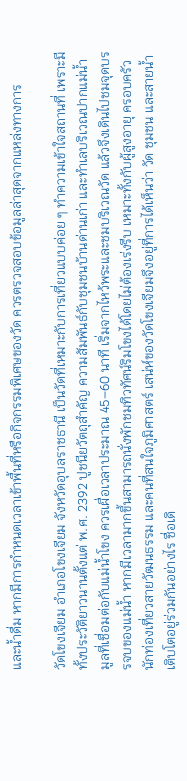และน้ำดื่ม หากมีการกำหนดเวลาเข้าพื้นที่หรือกิจกรรมพิเศษของวัด ควรตรวจสอบข้อมูลล่าสุดจากแหล่งทางการ

วัดโขงเจียม อำเภอโขงเจียม จังหวัดอุบลราชธานี เป็นวัดที่เหมาะกับการเที่ยวแบบค่อย ๆ ทำความเข้าใจสถานที่ เพราะมีทั้งประวัติยาวนานตั้งแต่ พ.ศ. 2392 ปูชนียวัตถุสำคัญ ความสัมพันธ์กับชุมชนบ้านด่านเก่า และทำเลบริเวณปากแม่น้ำมูลที่เชื่อมต่อกับแม่น้ำโขง ควรเผื่อเวลาประมาณ 45–60 นาที เริ่มจากไหว้พระและชมบริเวณวัด แล้วจึงเดินไปชมจุดบรรจบของแม่น้ำ หากมีเวลามากขึ้นสามารถนั่งพักชมทิวทัศน์ริมโขงได้โดยไม่ต้องเร่งรีบ เหมาะทั้งกับผู้สูงอายุ ครอบครัว นักท่องเที่ยวสายวัฒนธรรม และคนที่สนใจภูมิศาสตร์ เสน่ห์ของวัดโขงเจียมจึงอยู่ที่การได้เห็นว่า วัด ชุมชน และสายน้ำเติบโตอยู่ร่วมกันอย่างไร ชื่อเดิ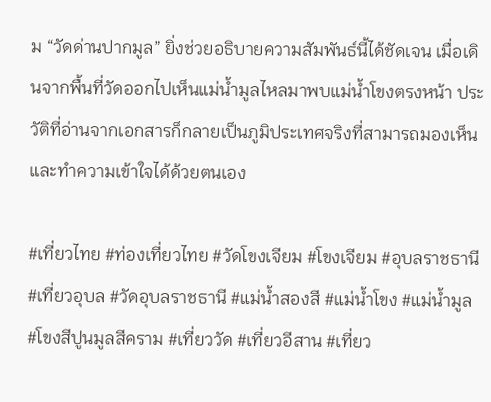ม “วัดด่านปากมูล” ยิ่งช่วยอธิบายความสัมพันธ์นี้ได้ชัดเจน เมื่อเดินจากพื้นที่วัดออกไปเห็นแม่น้ำมูลไหลมาพบแม่น้ำโขงตรงหน้า ประวัติที่อ่านจากเอกสารก็กลายเป็นภูมิประเทศจริงที่สามารถมองเห็นและทำความเข้าใจได้ด้วยตนเอง

#เที่ยวไทย #ท่องเที่ยวไทย #วัดโขงเจียม #โขงเจียม #อุบลราชธานี #เที่ยวอุบล #วัดอุบลราชธานี #แม่น้ำสองสี #แม่น้ำโขง #แม่น้ำมูล #โขงสีปูนมูลสีคราม #เที่ยววัด #เที่ยวอีสาน #เที่ยว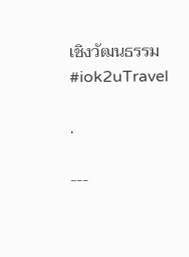เชิงวัฒนธรรม #iok2uTravel

.

---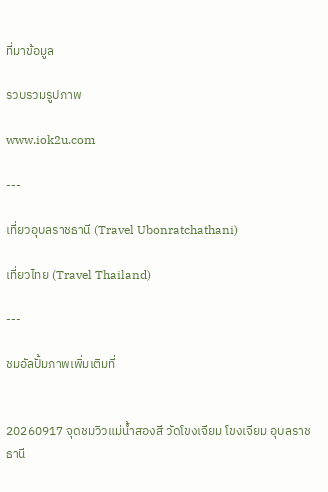ที่มาข้อมูล

รวบรวมรูปภาพ

www.iok2u.com

---

เที่ยวอุบลราชธานี (Travel Ubonratchathani)

เที่ยวไทย (Travel Thailand)

---

ชมอัลปั้มภาพเพิ่มเติมที่


20260917 จุดชมวิวแม่น้ำสองสี วัดโขงเจียม โขงเจียม อุบลราชธานี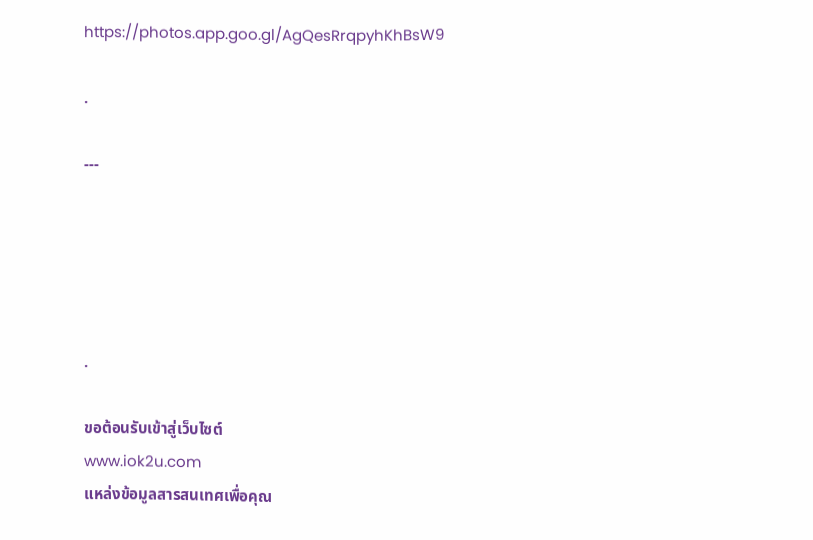https://photos.app.goo.gl/AgQesRrqpyhKhBsW9

.

---





.

ขอต้อนรับเข้าสู่เว็บไซต์
www.iok2u.com
แหล่งข้อมูลสารสนเทศเพื่อคุณ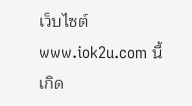เว็บไซต์ www.iok2u.com นี้เกิด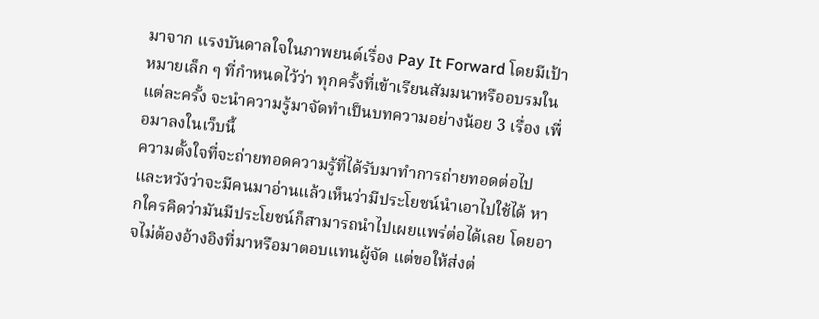มาจาก แรงบันดาลใจในภาพยนต์เรื่อง Pay It Forward โดยมีเป้าหมายเล็ก ๆ ที่กำหนดไว้ว่า ทุกครั้งที่เข้าเรียนสัมมนาหรืออบรมในแต่ละครั้ง จะนำความรู้มาจัดทำเป็นบทความอย่างน้อย 3 เรื่อง เพื่อมาลงในเว็บนี้
ความตั้งใจที่จะถ่ายทอดความรู้ที่ได้รับมาทำการถ่ายทอดต่อไป และหวังว่าจะมีคนมาอ่านแล้วเห็นว่ามีประโยชน์นำเอาไปใช้ได้ หากใครคิดว่ามันมีประโยชน์ก็สามารถนำไปเผยแพร่ต่อได้เลย โดยอาจไม่ต้องอ้างอิงที่มาหรือมาตอบแทนผู้จัด แต่ขอให้ส่งต่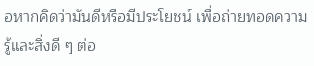อหากคิดว่ามันดีหรือมีประโยชน์ เพื่อถ่ายทอดความรู้และสิ่งดี ๆ ต่อ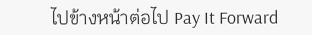ไปข้างหน้าต่อไป Pay It Forward